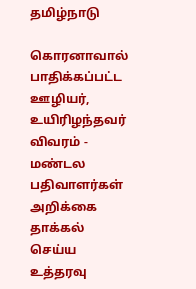தமிழ்நாடு

கொரனாவால் பாதிக்கப்பட்ட ஊழியர், உயிரிழந்தவர் விவரம் - மண்டல பதிவாளர்கள் அறிக்கை தாக்கல் செய்ய உத்தரவு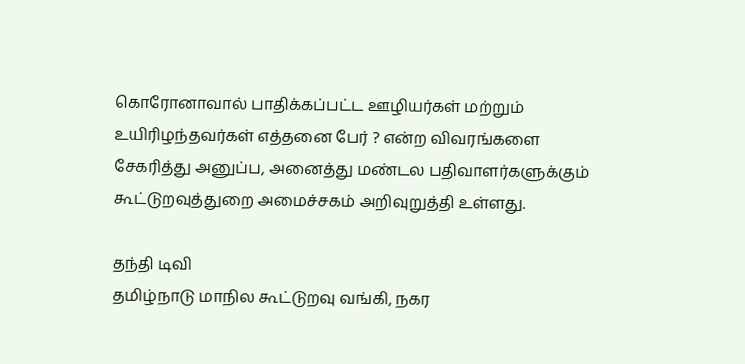கொரோனாவால் பாதிக்கப்பட்ட ஊழியர்கள் மற்றும் உயிரிழந்தவர்கள் எத்தனை பேர் ? என்ற விவரங்களை சேகரித்து அனுப்ப, அனைத்து மண்டல பதிவாளர்களுக்கும் கூட்டுறவுத்துறை அமைச்சகம் அறிவுறுத்தி உள்ளது.

தந்தி டிவி
தமிழ்நாடு மாநில கூட்டுறவு வங்கி, நகர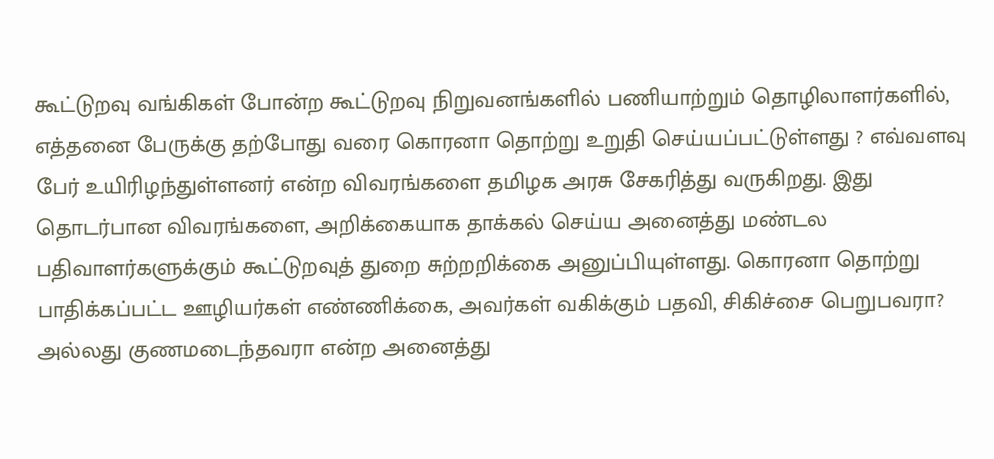கூட்டுறவு வங்கிகள் போன்ற கூட்டுறவு நிறுவனங்களில் பணியாற்றும் தொழிலாளர்களில், எத்தனை பேருக்கு தற்போது வரை கொரனா தொற்று உறுதி செய்யப்பட்டுள்ளது ? எவ்வளவு பேர் உயிரிழந்துள்ளனர் என்ற விவரங்களை தமிழக அரசு சேகரித்து வருகிறது. இது தொடர்பான விவரங்களை, அறிக்கையாக தாக்கல் செய்ய அனைத்து மண்டல பதிவாளர்களுக்கும் கூட்டுறவுத் துறை சுற்றறிக்கை அனுப்பியுள்ளது. கொரனா தொற்று பாதிக்கப்பட்ட ஊழியர்கள் எண்ணிக்கை, அவர்கள் வகிக்கும் பதவி, சிகிச்சை பெறுபவரா? அல்லது குணமடைந்தவரா என்ற அனைத்து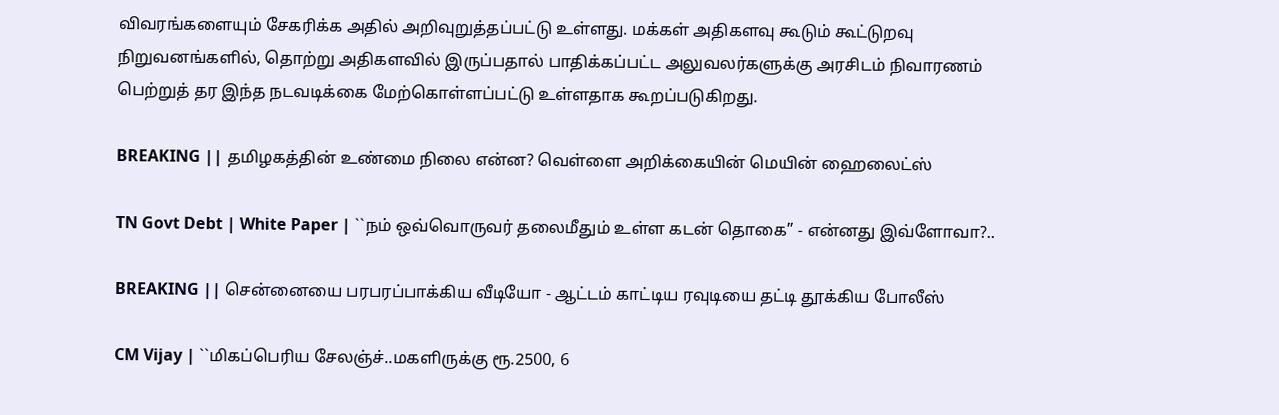விவரங்களையும் சேகரிக்க அதில் அறிவுறுத்தப்பட்டு உள்ளது. மக்கள் அதிகளவு கூடும் கூட்டுறவு நிறுவனங்களில், தொற்று அதிகளவில் இருப்பதால் பாதிக்கப்பட்ட அலுவலர்களுக்கு அரசிடம் நிவாரணம் பெற்றுத் தர இந்த நடவடிக்கை மேற்கொள்ளப்பட்டு உள்ளதாக கூறப்படுகிறது.

BREAKING || தமிழகத்தின் உண்மை நிலை என்ன? வெள்ளை அறிக்கையின் மெயின் ஹைலைட்ஸ்

TN Govt Debt | White Paper | ``நம் ஒவ்வொருவர் தலைமீதும் உள்ள கடன் தொகை’’ - என்னது இவ்ளோவா?..

BREAKING || சென்னையை பரபரப்பாக்கிய வீடியோ - ஆட்டம் காட்டிய ரவுடியை தட்டி தூக்கிய போலீஸ்

CM Vijay | ``மிகப்பெரிய சேலஞ்ச்..மகளிருக்கு ரூ.2500, 6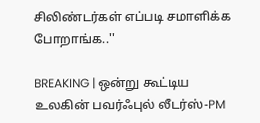சிலிண்டர்கள் எப்படி சமாளிக்க போறாங்க..''

BREAKING | ஒன்று கூட்டிய உலகின் பவர்ஃபுல் லீடர்ஸ்-PM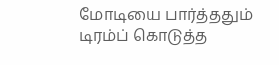மோடியை பார்த்ததும் டிரம்ப் கொடுத்த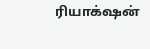ரியாக்‌ஷன்